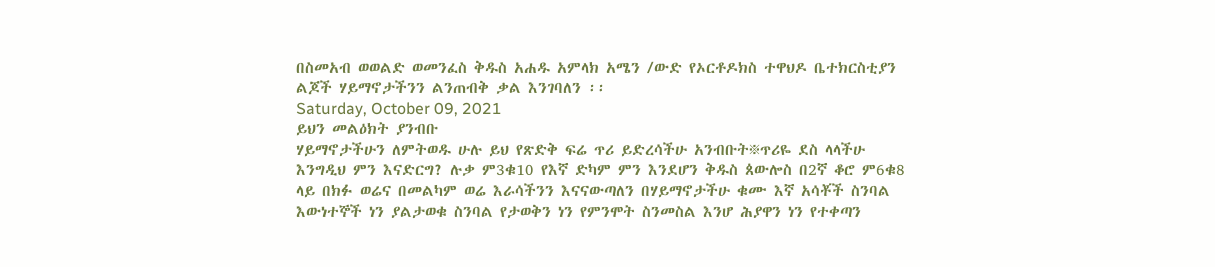በስመአብ ወወልድ ወመንፈስ ቅዱስ አሐዱ አምላክ አሜን /ውድ የኦርቶዶክስ ተዋህዶ ቤተክርስቲያን ልጆች ሃይማኖታችንን ልንጠብቅ ቃል እንገባለን ፡፡
Saturday, October 09, 2021
ይህን መልዕክት ያንብቡ
ሃይማኖታችሁን ለምትወዱ ሁሉ ይህ የጽድቅ ፍሬ ጥሪ ይድረሳችሁ አንብቡት፠ጥሪዬ ደስ ላላችሁ እንግዲህ ምን እናድርግ? ሉቃ ም3ቁ10 የእኛ ድካም ምን እንደሆን ቅዱስ ጰውሎስ በ2ኛ ቆሮ ም6ቁ8 ላይ በክፉ ወሬና በመልካም ወሬ እራሳችንን እናናውጣለን በሃይማኖታችሁ ቁሙ እኛ አሳቾች ስንባል እውነተኞች ነን ያልታወቁ ስንባል የታወቅን ነን የምንሞት ስንመስል እንሆ ሕያዋን ነን የተቀጣን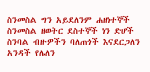ስንመስል ግን አይደለንም ሐዘነተኞች ስንመስል ዘወትር ደስተኞች ነን ድሆች ስንባል ብዙዎችን ባለጠጎች እናደርጋለን አንዳች የሌለን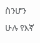ስንሆን ሁሉ የእኛ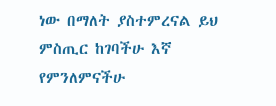ነው በማለት ያስተምረናል ይህ ምስጢር ከገባችሁ እኛ የምንለምናችሁ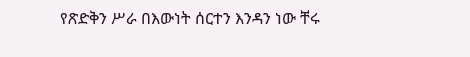የጽድቅን ሥራ በእውነት ሰርተን እንዳን ነው ቸሩ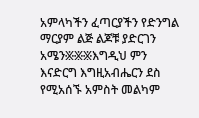አምላካችን ፈጣርያችን የድንግል ማርያም ልጅ ልጆቹ ያድርገን አሜን፠፠፠እግዲህ ምን እናድርግ እግዚአብሔርን ደስ የሚአሰኙ አምስት መልካም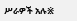ሥራዎች አሉ፠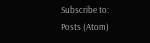Subscribe to:
Posts (Atom)